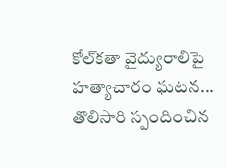కోల్‌కతా వైద్యురాలిపై హత్యాచారం ఘటన... తొలిసారి స్పందించిన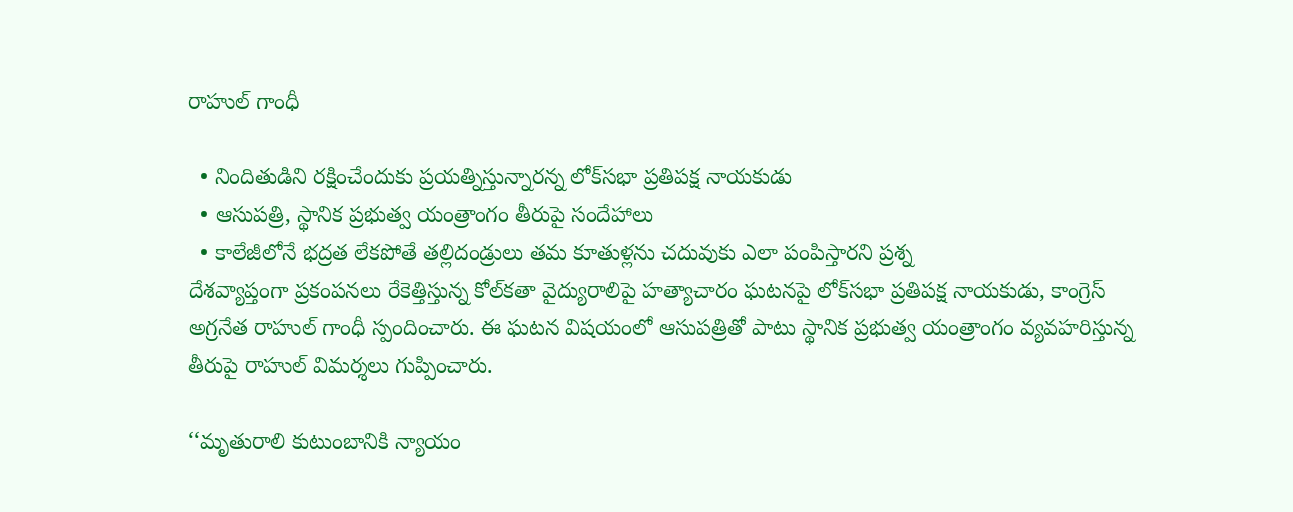రాహుల్ గాంధీ

  • నిందితుడిని రక్షించేందుకు ప్రయత్నిస్తున్నారన్న లోక్‌సభా ప్రతిపక్ష నాయకుడు
  • ఆసుపత్రి, స్థానిక ప్రభుత్వ యంత్రాంగం తీరుపై సందేహాలు
  • కాలేజీలోనే భద్రత లేకపోతే తల్లిదండ్రులు తమ కూతుళ్లను చదువుకు ఎలా పంపిస్తారని ప్రశ్న
దేశవ్యాప్తంగా ప్రకంపనలు రేకెత్తిస్తున్న కోల్‌కతా వైద్యురాలిపై హత్యాచారం ఘటనపై లోక్‌‌సభా ప్రతిపక్ష నాయకుడు, కాంగ్రెస్ అగ్రనేత రాహుల్ గాంధీ స్పందించారు. ఈ ఘటన విషయంలో ఆసుపత్రితో పాటు స్థానిక ప్రభుత్వ యంత్రాంగం వ్యవహరిస్తున్న తీరుపై రాహుల్ విమర్శలు గుప్పించారు.

‘‘మృతురాలి కుటుంబానికి న్యాయం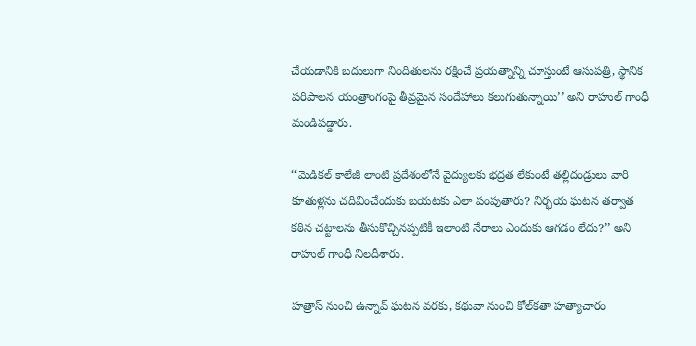చేయడానికి బదులుగా నిందితులను రక్షించే ప్రయత్నాన్ని చూస్తుంటే ఆసుపత్రి, స్థానిక పరిపాలన యంత్రాంగంపై తీవ్రమైన సందేహాలు కలుగుతున్నాయి’’ అని రాహుల్ గాంధీ మండిపడ్డారు.

‘‘మెడికల్ కాలేజీ లాంటి ప్రదేశంలోనే వైద్యులకు భద్రత లేకుంటే తల్లిదండ్రులు వారి కూతుళ్లను చదివించేందుకు బయటకు ఎలా పంపుతారు? నిర్భయ ఘటన తర్వాత కఠిన చట్టాలను తీసుకొచ్చినప్పటికీ ఇలాంటి నేరాలు ఎందుకు ఆగడం లేదు?’’ అని రాహుల్ గాంధీ నిలదీశారు.

హత్రాస్ నుంచి ఉన్నావ్ ఘటన వరకు, కథువా నుంచి కోల్‌కతా హత్యాచారం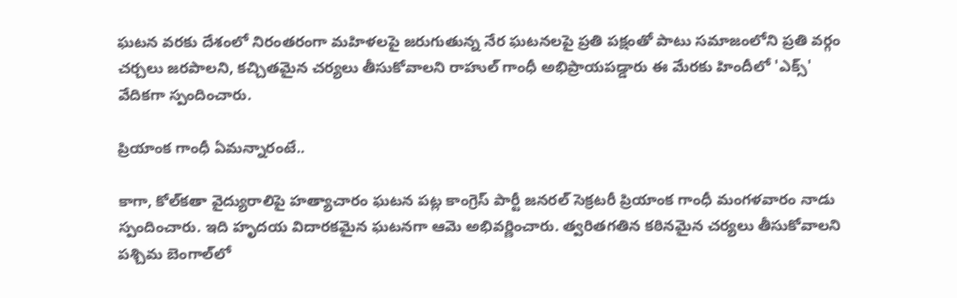ఘటన వరకు దేశంలో నిరంతరంగా మహిళలపై జరుగుతున్న నేర ఘటనలపై ప్రతి పక్షంతో పాటు సమాజంలోని ప్రతి వర్గం చర్చలు జరపాలని, కచ్చితమైన చర్యలు తీసుకోవాలని రాహుల్ గాంధీ అభిప్రాయపడ్డారు ఈ మేరకు హిందీలో 'ఎక్స్' వేదికగా స్పందించారు.

ప్రియాంక గాంధీ ఏమన్నారంటే..

కాగా, కోల్‌కతా వైద్యురాలిపై హత్యాచారం ఘటన పట్ల కాంగ్రెస్ పార్టీ జనరల్ సెక్రటరీ ప్రియాంక గాంధీ మంగళవారం నాడు స్పందించారు. ఇది హృదయ విదారకమైన ఘటనగా ఆమె అభివర్ణించారు. త్వరితగతిన కఠినమైన చర్యలు తీసుకోవాలని పశ్చిమ బెంగాల్‌లో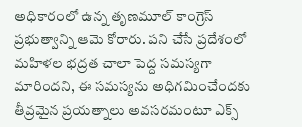అధికారంలో ఉన్న తృణమూల్ కాంగ్రెస్ ప్రభుత్వాన్ని ఆమె కోరారు. పని చేసే ప్రదేశంలో మహిళల భద్రత చాలా పెద్ద సమస్యగా మారిందని, ఈ సమస్యను అధిగమించేందకు తీవ్రమైన ప్రయత్నాలు అవసరమంటూ ఎక్స్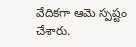వేదికగా ఆమె స్పష్టం చేశారు.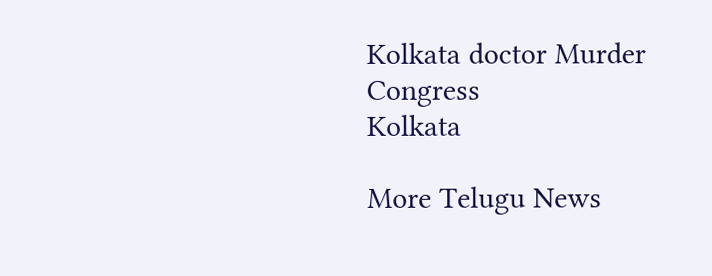Kolkata doctor Murder
Congress
Kolkata

More Telugu News